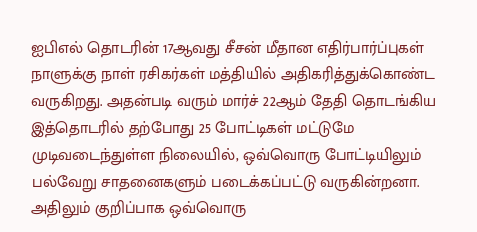ஐபிஎல் தொடரின் 17ஆவது சீசன் மீதான எதிர்பார்ப்புகள் நாளுக்கு நாள் ரசிகர்கள் மத்தியில் அதிகரித்துக்கொண்ட வருகிறது. அதன்படி வரும் மார்ச் 22ஆம் தேதி தொடங்கிய இத்தொடரில் தற்போது 25 போட்டிகள் மட்டுமே முடிவடைந்துள்ள நிலையில், ஒவ்வொரு போட்டியிலும் பல்வேறு சாதனைகளும் படைக்கப்பட்டு வருகின்றனா. அதிலும் குறிப்பாக ஒவ்வொரு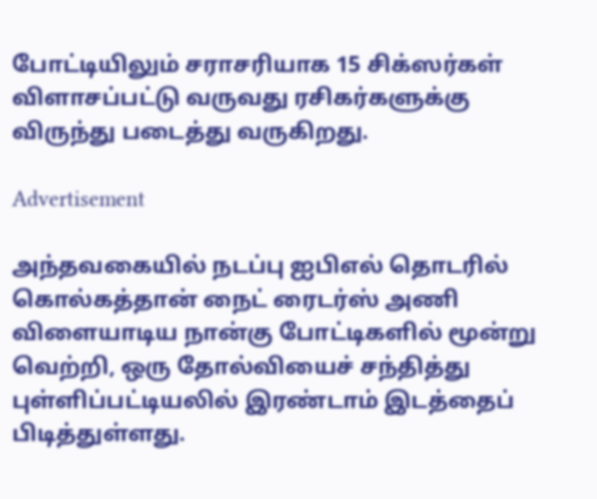போட்டியிலும் சராசரியாக 15 சிக்ஸர்கள் விளாசப்பட்டு வருவது ரசிகர்களுக்கு விருந்து படைத்து வருகிறது.

Advertisement

அந்தவகையில் நடப்பு ஐபிஎல் தொடரில் கொல்கத்தான் நைட் ரைடர்ஸ் அணி விளையாடிய நான்கு போட்டிகளில் மூன்று வெற்றி, ஒரு தோல்வியைச் சந்தித்து புள்ளிப்பட்டியலில் இரண்டாம் இடத்தைப் பிடித்துள்ளது.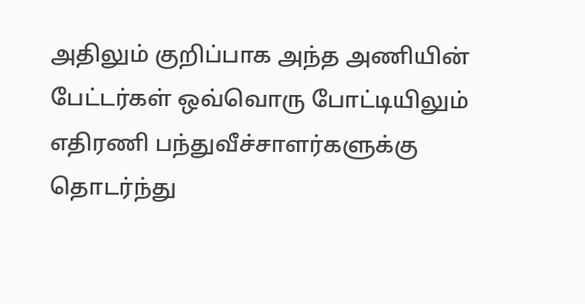அதிலும் குறிப்பாக அந்த அணியின் பேட்டர்கள் ஒவ்வொரு போட்டியிலும் எதிரணி பந்துவீச்சாளர்களுக்கு தொடர்ந்து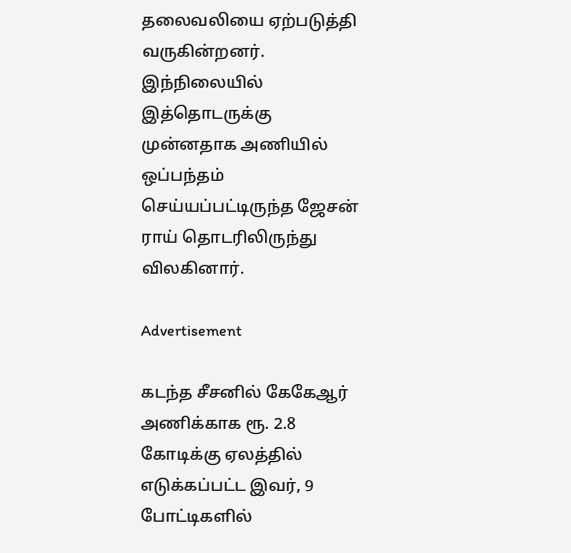தலைவலியை ஏற்படுத்தி வருகின்றனர். இந்நிலையில் இத்தொடருக்கு முன்னதாக அணியில் ஒப்பந்தம் செய்யப்பட்டிருந்த ஜேசன் ராய் தொடரிலிருந்து விலகினார்.

Advertisement

கடந்த சீசனில் கேகேஆர் அணிக்காக ரூ. 2.8 கோடிக்கு ஏலத்தில் எடுக்கப்பட்ட இவர், 9 போட்டிகளில்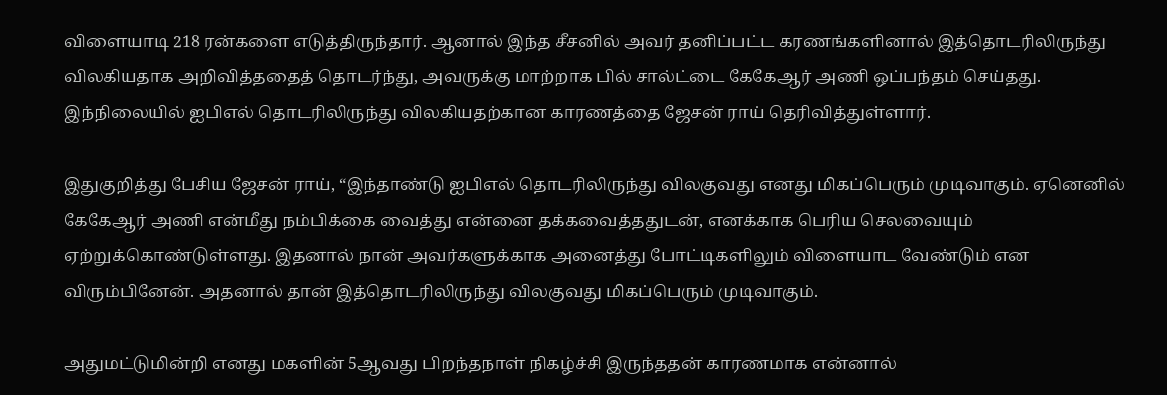விளையாடி 218 ரன்களை எடுத்திருந்தார். ஆனால் இந்த சீசனில் அவர் தனிப்பட்ட கரணங்களினால் இத்தொடரிலிருந்து விலகியதாக அறிவித்ததைத் தொடர்ந்து, அவருக்கு மாற்றாக பில் சால்ட்டை கேகேஆர் அணி ஒப்பந்தம் செய்தது. இந்நிலையில் ஐபிஎல் தொடரிலிருந்து விலகியதற்கான காரணத்தை ஜேசன் ராய் தெரிவித்துள்ளார்.

இதுகுறித்து பேசிய ஜேசன் ராய், “இந்தாண்டு ஐபிஎல் தொடரிலிருந்து விலகுவது எனது மிகப்பெரும் முடிவாகும். ஏனெனில் கேகேஆர் அணி என்மீது நம்பிக்கை வைத்து என்னை தக்கவைத்ததுடன், எனக்காக பெரிய செலவையும் ஏற்றுக்கொண்டுள்ளது. இதனால் நான் அவர்களுக்காக அனைத்து போட்டிகளிலும் விளையாட வேண்டும் என விரும்பினேன். அதனால் தான் இத்தொடரிலிருந்து விலகுவது மிகப்பெரும் முடிவாகும்.

அதுமட்டுமின்றி எனது மகளின் 5ஆவது பிறந்தநாள் நிகழ்ச்சி இருந்ததன் காரணமாக என்னால்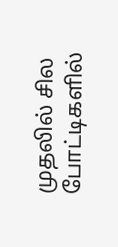முதலில் சில போட்டிகளில்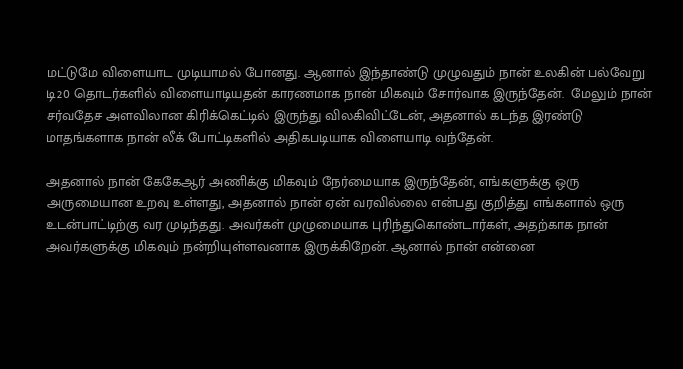மட்டுமே விளையாட முடியாமல் போனது. ஆனால் இந்தாண்டு முழுவதும் நான் உலகின் பல்வேறு டி20 தொடர்களில் விளையாடியதன் காரணமாக நான் மிகவும் சோர்வாக இருந்தேன்.  மேலும் நான் சர்வதேச அளவிலான கிரிக்கெட்டில் இருந்து விலகிவிட்டேன், அதனால் கடந்த இரண்டு மாதங்களாக நான் லீக் போட்டிகளில் அதிகபடியாக விளையாடி வந்தேன்.

அதனால் நான் கேகேஆர் அணிக்கு மிகவும் நேர்மையாக இருந்தேன், எங்களுக்கு ஒரு அருமையான உறவு உள்ளது, அதனால் நான் ஏன் வரவில்லை என்பது குறித்து எங்களால் ஒரு உடன்பாட்டிற்கு வர முடிந்தது. அவர்கள் முழுமையாக புரிந்துகொண்டார்கள், அதற்காக நான் அவர்களுக்கு மிகவும் நன்றியுள்ளவனாக இருக்கிறேன். ஆனால் நான் என்னை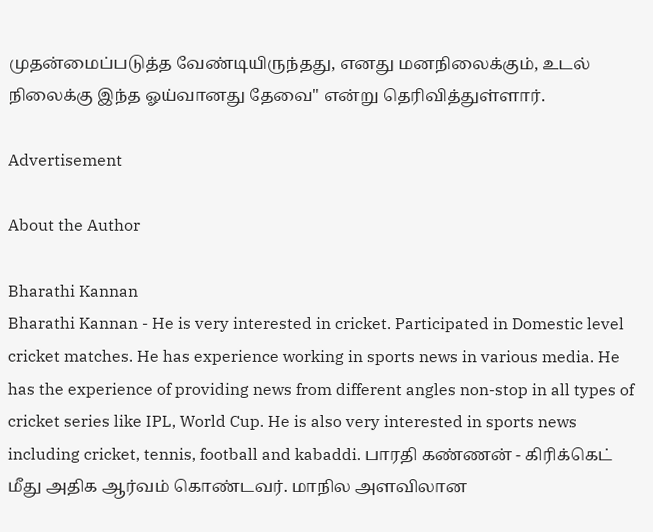முதன்மைப்படுத்த வேண்டியிருந்தது, எனது மனநிலைக்கும், உடல் நிலைக்கு இந்த ஓய்வானது தேவை" என்று தெரிவித்துள்ளார்.

Advertisement

About the Author

Bharathi Kannan
Bharathi Kannan - He is very interested in cricket. Participated in Domestic level cricket matches. He has experience working in sports news in various media. He has the experience of providing news from different angles non-stop in all types of cricket series like IPL, World Cup. He is also very interested in sports news including cricket, tennis, football and kabaddi. பாரதி கண்ணன் - கிரிக்கெட் மீது அதிக ஆர்வம் கொண்டவர். மாநில அளவிலான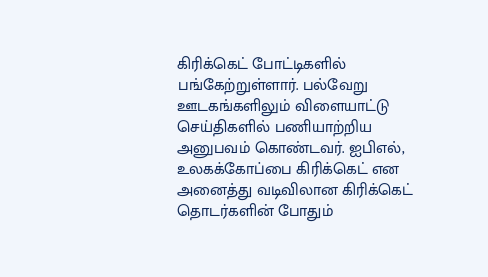கிரிக்கெட் போட்டிகளில் பங்கேற்றுள்ளார். பல்வேறு ஊடகங்களிலும் விளையாட்டு செய்திகளில் பணியாற்றிய அனுபவம் கொண்டவர். ஐபிஎல், உலகக்கோப்பை கிரிக்கெட் என அனைத்து வடிவிலான கிரிக்கெட் தொடர்களின் போதும்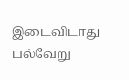இடைவிடாது பல்வேறு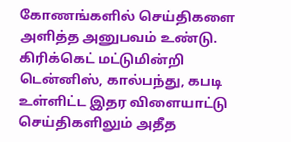கோணங்களில் செய்திகளை அளித்த அனுபவம் உண்டு. கிரிக்கெட் மட்டுமின்றி டென்னிஸ், கால்பந்து, கபடி உள்ளிட்ட இதர விளையாட்டு செய்திகளிலும் அதீத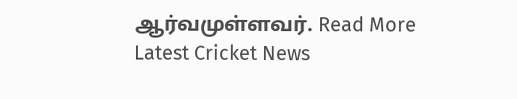ஆர்வமுள்ளவர். Read More
Latest Cricket News